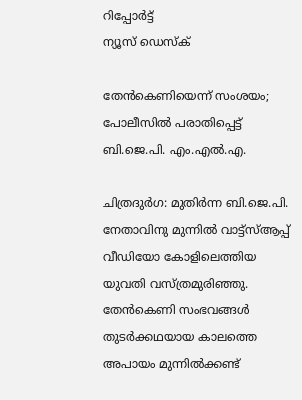റിപ്പോര്‍ട്ട്
ന്യൂസ് ഡെസ്ക്

തേൻകെണിയെന്ന് സംശയം; പോലീസില്‍ പരാതിപ്പെട്ട് ബി.ജെ.പി. എം.എല്‍.എ.

ചിത്രദുര്‍ഗ: മുതിര്‍ന്ന ബി.ജെ.പി. നേതാവിനു മുന്നില്‍ വാട്ട്സ്ആപ്പ് വീഡിയോ കോളിലെത്തിയ യുവതി വസ്ത്രമുരിഞ്ഞു. തേൻകെണി സംഭവങ്ങള്‍ തുടര്‍ക്കഥയായ കാലത്തെ അപായം മുന്നില്‍ക്കണ്ട്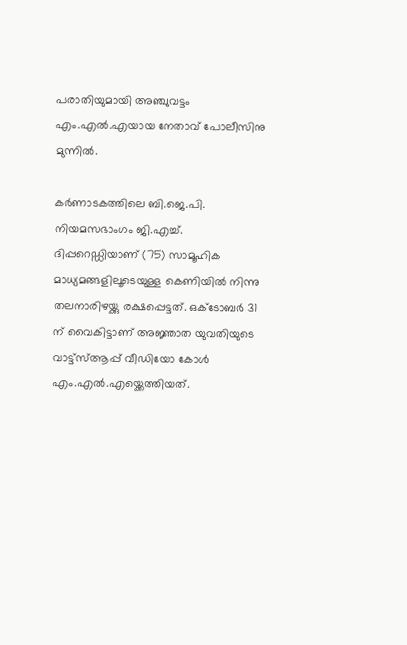പരാതിയുമായി അഞ്ചുവട്ടം എം.എല്‍.എയായ നേതാവ് പോലീസിനു മുന്നില്‍.

കര്‍ണാടകത്തിലെ ബി.ജെ.പി. നിയമസഭാംഗം ജി.എച്ച്. ദിപ്പറെഡ്ഡിയാണ് (75) സാമൂഹിക മാധ്യമങ്ങളിലൂടെയുള്ള കെണിയില്‍ നിന്നു തലനാരിഴയ്ക്കു രക്ഷപ്പെട്ടത്. ഒക്ടോബർ 31 ന്‌ വൈകിട്ടാണ് അജ്ഞാത യുവതിയുടെ വാട്ട്സ്ആപ്പ് വീഡിയോ കോള്‍ എം.എല്‍.എയ്ക്കെത്തിയത്.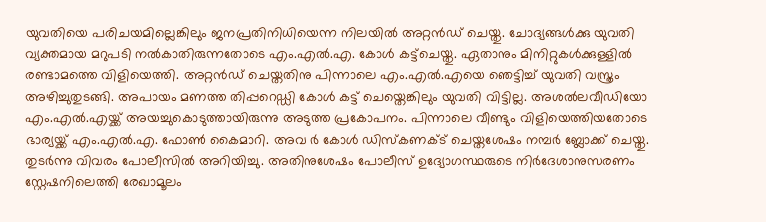യുവതിയെ പരിചയമില്ലെങ്കിലും ജനപ്രതിനിധിയെന്ന നിലയില്‍ അറ്റന്‍ഡ് ചെയ്തു. ചോദ്യങ്ങള്‍ക്കു യുവതി വ്യക്തമായ മറുപടി നല്‍കാതിരുന്നതോടെ എം.എല്‍.എ. കോള്‍ കട്ട്ചെയ്തു. ഏതാനും മിനിറ്റുകള്‍ക്കുള്ളില്‍ രണ്ടാമത്തെ വിളിയെത്തി. അറ്റന്‍ഡ് ചെയ്തതിനു പിന്നാലെ എം.എല്‍.എയെ ഞെട്ടിച്ച് യുവതി വസ്ത്രം അഴിച്ചുതുടങ്ങി. അപായം മണത്ത തിപ്പറെഡ്ഡി കോള്‍ കട്ട് ചെയ്തെങ്കിലും യുവതി വിട്ടില്ല. അശല്‍ലവീഡിയോ എം.എല്‍.എയ്ക്ക് അയച്ചുകൊടുത്തായിരുന്നു അടുത്ത പ്രകോപനം. പിന്നാലെ വീണ്ടും വിളിയെത്തിയതോടെ ഭാര്യയ്ക്ക് എം.എല്‍.എ. ഫോണ്‍ കൈമാറി. അവ ര്‍ കോള്‍ ഡിസ്‌കണക്ട് ചെയ്തശേഷം നമ്പര്‍ ബ്ലോക്ക് ചെയ്തു. തുടര്‍ന്നു വിവരം പോലീസില്‍ അറിയിച്ചു. അതിനുശേഷം പോലീസ് ഉദ്യോഗസ്ഥരുടെ നിര്‍ദേശാനുസരണം സ്റ്റേഷനിലെത്തി രേഖാമൂലം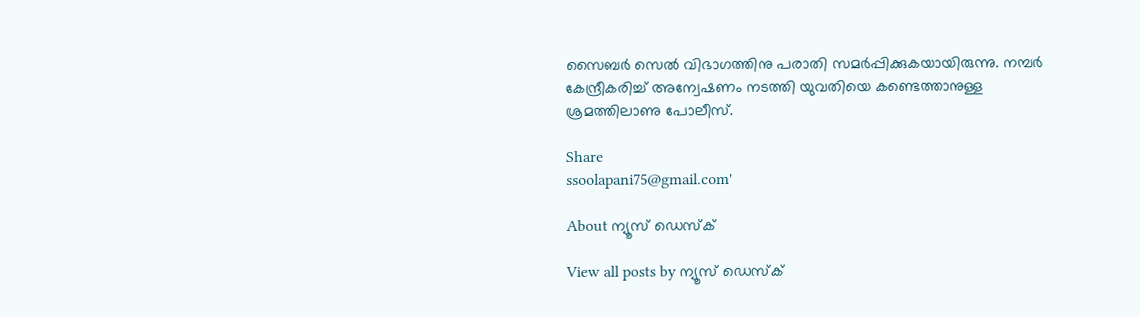സൈബര്‍ സെല്‍ വിഭാഗത്തിനു പരാതി സമര്‍പ്പിക്കുകയായിരുന്നു. നമ്പര്‍ കേന്ദ്രീകരിച്ച് അന്വേഷണം നടത്തി യുവതിയെ കണ്ടെത്താനുള്ള ശ്രമത്തിലാണു പോലീസ്.

Share
ssoolapani75@gmail.com'

About ന്യൂസ് ഡെസ്ക്

View all posts by ന്യൂസ് ഡെസ്ക്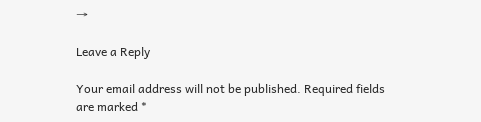→

Leave a Reply

Your email address will not be published. Required fields are marked *